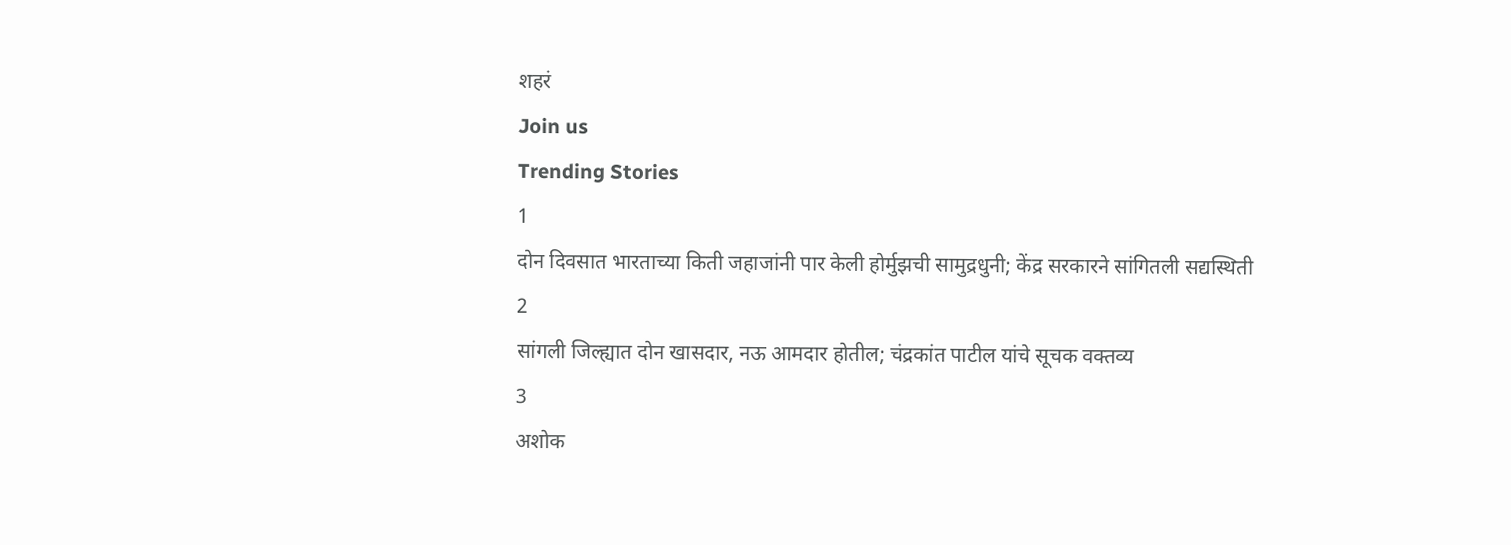शहरं
Join us
Trending Stories
1
दोन दिवसात भारताच्या किती जहाजांनी पार केली होर्मुझची सामुद्रधुनी; केंद्र सरकारने सांगितली सद्यस्थिती
2
सांगली जिल्ह्यात दोन खासदार, नऊ आमदार होतील; चंद्रकांत पाटील यांचे सूचक वक्तव्य
3
अशोक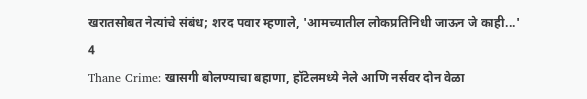खरातसोबत नेत्यांचे संबंध; शरद पवार म्हणाले, 'आमच्यातील लोकप्रतिनिधी जाऊन जे काही...'
4
Thane Crime: खासगी बोलण्याचा बहाणा, हॉटेलमध्ये नेले आणि नर्सवर दोन वेळा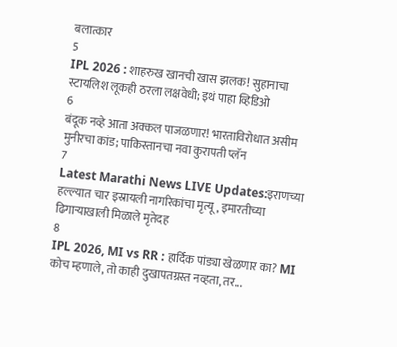बलात्कार
5
IPL 2026 : शाहरुख खानची खास झलक! सुहानाचा स्टायलिश लूकही ठरला लक्षवेधी; इथं पाहा व्हिडिओ
6
बंदूक नव्हे आता अक्कल पाजळणार! भारताविरोधात असीम मुनीरचा कांड; पाकिस्तानचा नवा कुरापती प्लॅन
7
Latest Marathi News LIVE Updates:इराणच्या हल्ल्यात चार इस्रायली नागरिकांचा मृत्यू, इमारतीच्या ढिगाऱ्याखाली मिळाले मृतेदह
8
IPL 2026, MI vs RR : हार्दिक पांड्या खेळणार का? MI कोच म्हणाले, तो काही दुखापतग्रस्त नव्हता, तर...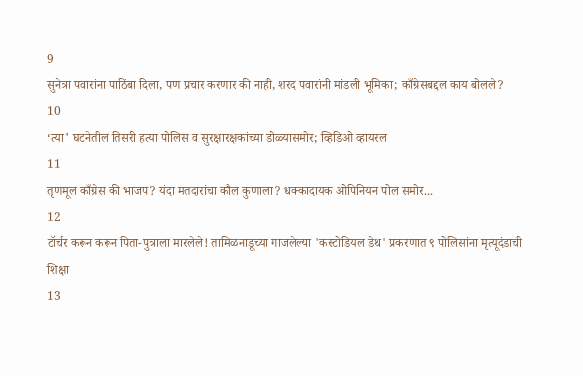9
सुनेत्रा पवारांना पाठिंबा दिला, पण प्रचार करणार की नाही, शरद पवारांनी मांडली भूमिका; काँग्रेसबद्दल काय बोलले?
10
‘त्या’ घटनेतील तिसरी हत्या पोलिस व सुरक्षारक्षकांच्या डोळ्यासमोर; व्हिडिओ व्हायरल
11
तृणमूल काँग्रेस की भाजप? यंदा मतदारांचा कौल कुणाला? धक्कादायक ओपिनियन पोल समोर...
12
टॉर्चर करून करून पिता-पुत्राला मारलेले! तामिळनाडूच्या गाजलेल्या 'कस्टोडियल डेथ' प्रकरणात ९ पोलिसांना मृत्यूदंडाची शिक्षा
13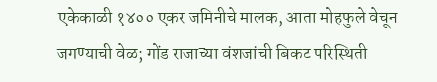एकेकाळी १४०० एकर जमिनीचे मालक, आता मोहफुले वेचून जगण्याची वेळ; गोंड राजाच्या वंशजांची बिकट परिस्थिती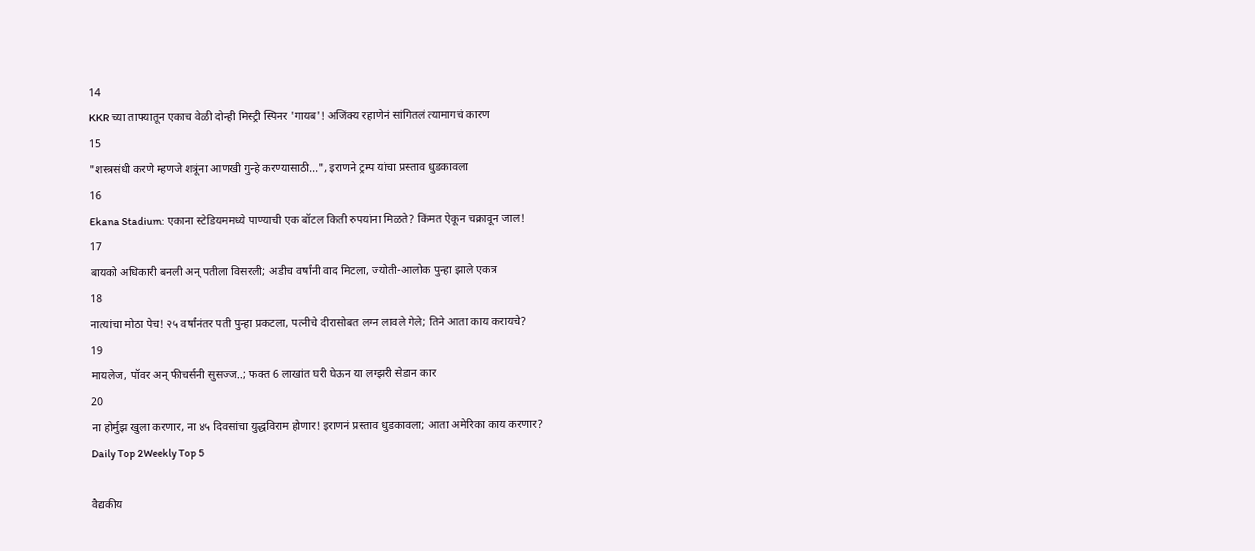14
KKR च्या ताफ्यातून एकाच वेळी दोन्ही मिस्ट्री स्पिनर 'गायब'! अजिंक्य रहाणेनं सांगितलं त्यामागचं कारण
15
"शस्त्रसंधी करणे म्हणजे शत्रूंना आणखी गुन्हे करण्यासाठी...", इराणने ट्रम्प यांचा प्रस्ताव धुडकावला
16
Ekana Stadium: एकाना स्टेडियममध्ये पाण्याची एक बॉटल किती रुपयांना मिळते? किंमत ऐकून चक्रावून जाल!
17
बायको अधिकारी बनली अन् पतीला विसरली; अडीच वर्षांनी वाद मिटला, ज्योती-आलोक पुन्हा झाले एकत्र
18
नात्यांचा मोठा पेच! २५ वर्षांनंतर पती पुन्हा प्रकटला, पत्नीचे दीरासोबत लग्न लावले गेले; तिने आता काय करायचे?
19
मायलेज, पॉवर अन् फीचर्सनी सुसज्ज..; फक्त 6 लाखांत घरी घेऊन या लग्झरी सेडान कार
20
ना होर्मुझ खुला करणार, ना ४५ दिवसांचा युद्धविराम होणार! इराणनं प्रस्ताव धुडकावला; आता अमेरिका काय करणार?
Daily Top 2Weekly Top 5

वैद्यकीय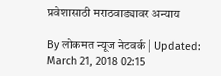प्रवेशासाठी मराठवाड्यावर अन्याय

By लोकमत न्यूज नेटवर्क | Updated: March 21, 2018 02:15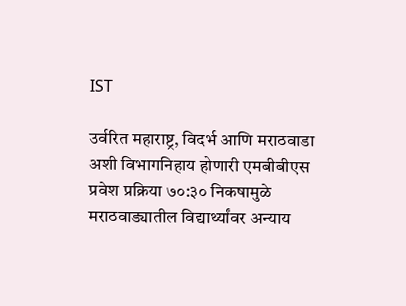IST

उर्वरित महाराष्ट्र, विदर्भ आणि मराठवाडा अशी विभागनिहाय होणारी एमबीबीएस प्रवेश प्रक्रिया ७०:३० निकषामुळे मराठवाड्यातील विद्यार्थ्यांवर अन्याय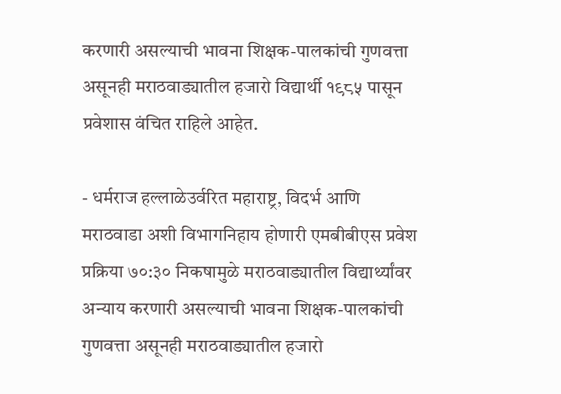करणारी असल्याची भावना शिक्षक-पालकांची गुणवत्ता असूनही मराठवाड्यातील हजारो विद्यार्थी १९८५ पासून प्रवेशास वंचित राहिले आहेत.

- धर्मराज हल्लाळेउर्वरित महाराष्ट्र, विदर्भ आणि मराठवाडा अशी विभागनिहाय होणारी एमबीबीएस प्रवेश प्रक्रिया ७०:३० निकषामुळे मराठवाड्यातील विद्यार्थ्यांवर अन्याय करणारी असल्याची भावना शिक्षक-पालकांची गुणवत्ता असूनही मराठवाड्यातील हजारो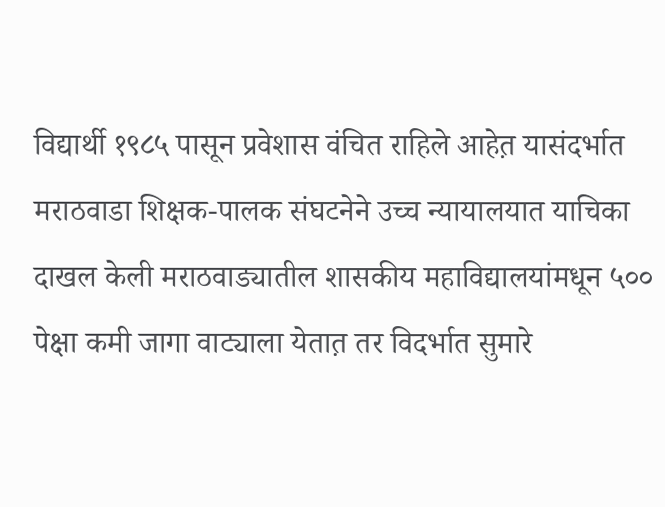विद्यार्थी १९८५ पासून प्रवेशास वंचित राहिले आहेत़ यासंदर्भात मराठवाडा शिक्षक-पालक संघटनेने उच्च न्यायालयात याचिका दाखल केली मराठवाड्यातील शासकीय महाविद्यालयांमधून ५०० पेक्षा कमी जागा वाट्याला येतात़ तर विदर्भात सुमारे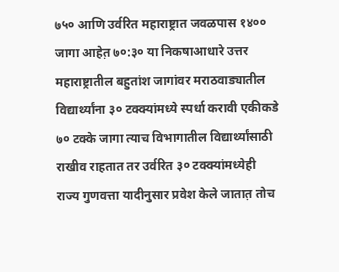७५० आणि उर्वरित महाराष्ट्रात जवळपास १४०० जागा आहेत़ ७०:३० या निकषाआधारे उत्तर महाराष्ट्रातील बहुतांश जागांवर मराठवाड्यातील विद्यार्थ्यांना ३० टक्क्यांमध्ये स्पर्धा करावी एकीकडे ७० टक्के जागा त्याच विभागातील विद्यार्थ्यांसाठी राखीव राहतात तर उर्वरित ३० टक्क्यांमध्येही राज्य गुणवत्ता यादीनुसार प्रवेश केले जातात़ तोच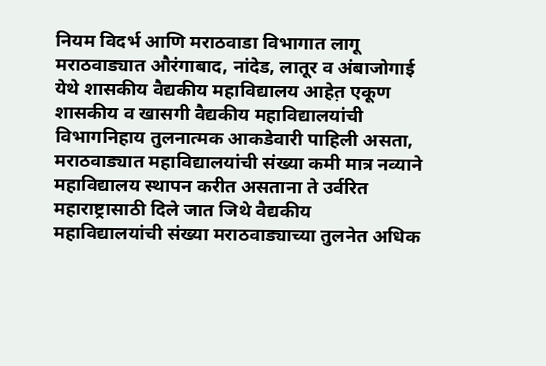नियम विदर्भ आणि मराठवाडा विभागात लागू मराठवाड्यात औरंगाबाद, नांदेड, लातूर व अंबाजोगाई येथे शासकीय वैद्यकीय महाविद्यालय आहेत़ एकूण शासकीय व खासगी वैद्यकीय महाविद्यालयांची विभागनिहाय तुलनात्मक आकडेवारी पाहिली असता, मराठवाड्यात महाविद्यालयांची संख्या कमी मात्र नव्याने महाविद्यालय स्थापन करीत असताना ते उर्वरित महाराष्ट्रासाठी दिले जात जिथे वैद्यकीय महाविद्यालयांची संख्या मराठवाड्याच्या तुलनेत अधिक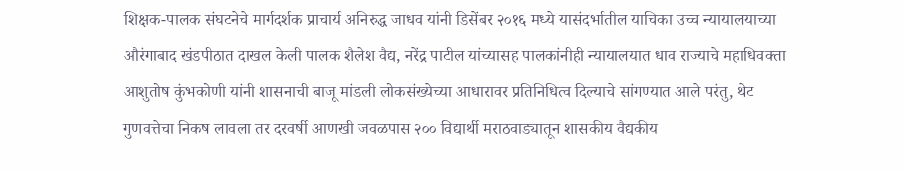शिक्षक-पालक संघटनेचे मार्गदर्शक प्राचार्य अनिरुद्ध जाधव यांनी डिसेंबर २०१६ मध्ये यासंदर्भातील याचिका उच्च न्यायालयाच्या औरंगाबाद खंडपीठात दाखल केली पालक शैलेश वैद्य, नरेंद्र पाटील यांच्यासह पालकांनीही न्यायालयात धाव राज्याचे महाधिवक्ता आशुतोष कुंभकोणी यांनी शासनाची बाजू मांडली लोकसंख्येच्या आधारावर प्रतिनिधित्व दिल्याचे सांगण्यात आले परंतु, थेट गुणवत्तेचा निकष लावला तर दरवर्षी आणखी जवळपास २०० विद्यार्थी मराठवाड्यातून शासकीय वैद्यकीय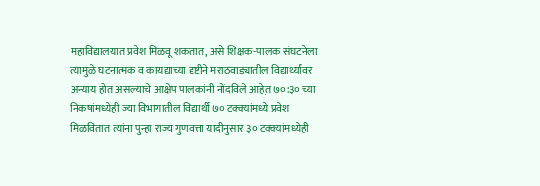महाविद्यालयात प्रवेश मिळवू शकतात, असे शिक्षक-पालक संघटनेला त्यामुळे घटनात्मक व कायद्याच्या दृष्टीने मराठवाड्यातील विद्यार्थ्यांवर अन्याय होत असल्याचे आक्षेप पालकांनी नोंदविले आहेत़ ७०:३० च्या निकषांमध्येही ज्या विभागातील विद्यार्थी ७० टक्क्यांमध्ये प्रवेश मिळवितात त्यांना पुन्हा राज्य गुणवत्ता यादीनुसार ३० टक्क्यांमध्येही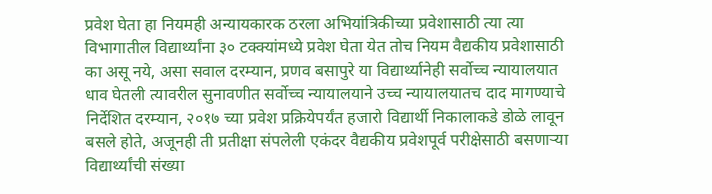प्रवेश घेता हा नियमही अन्यायकारक ठरला अभियांत्रिकीच्या प्रवेशासाठी त्या त्या विभागातील विद्यार्थ्यांना ३० टक्क्यांमध्ये प्रवेश घेता येत तोच नियम वैद्यकीय प्रवेशासाठी का असू नये, असा सवाल दरम्यान, प्रणव बसापुरे या विद्यार्थ्यानेही सर्वोच्च न्यायालयात धाव घेतली त्यावरील सुनावणीत सर्वोच्च न्यायालयाने उच्च न्यायालयातच दाद मागण्याचे निर्देशित दरम्यान, २०१७ च्या प्रवेश प्रक्रियेपर्यंत हजारो विद्यार्थी निकालाकडे डोळे लावून बसले होते, अजूनही ती प्रतीक्षा संपलेली एकंदर वैद्यकीय प्रवेशपूर्व परीक्षेसाठी बसणाऱ्या विद्यार्थ्यांची संख्या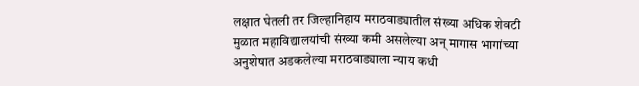लक्षात घेतली तर जिल्हानिहाय मराठवाड्यातील संख्या अधिक शेवटी मुळात महाविद्यालयांची संख्या कमी असलेल्या अन् मागास भागांच्या अनुशेषात अडकलेल्या मराठवाड्याला न्याय कधी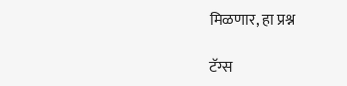मिळणार, हा प्रश्न

टॅग्स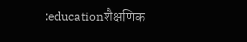:educationशैक्षणिक